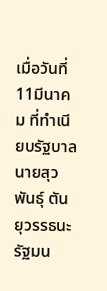เมื่อวันที่ 11มีนาคม ที่ทำเนียบรัฐบาล นายสุวพันธุ์ ตันยุวรรธนะ รัฐมน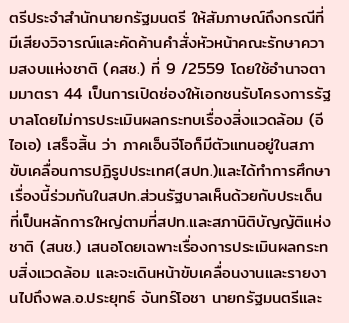ตรีประจำสำนักนายกรัฐมนตรี ให้สัมภาษณ์ถึงกรณีที่มีเสียงวิจารณ์และคัดค้านคำสั่งหัวหน้าคณะรักษาความสงบแห่งชาติ (คสช.) ที่ 9 /2559 โดยใช้อำนาจตามมาตรา 44 เป็นการเปิดช่องให้เอกชนรับโครงการรัฐบาลโดยไม่การประเมินผลกระทบเรื่องสิ่งแวดล้อม (อีไอเอ) เสร็จสิ้น ว่า ภาคเอ็นจีโอก็มีตัวแทนอยู่ในสภาขับเคลื่อนการปฏิรูปประเทศ(สปท.)และได้ทำการศึกษาเรื่องนี้ร่วมกันในสปท.ส่วนรัฐบาลเห็นด้วยกับประเด็นที่เป็นหลักการใหญ่ตามที่สปท.และสภานิติบัญญัติแห่งชาติ (สนช.) เสนอโดยเฉพาะเรื่องการประเมินผลกระทบสิ่งแวดล้อม และจะเดินหน้าขับเคลื่อนงานและรายงานไปถึงพล.อ.ประยุทธ์ จันทร์โอชา นายกรัฐมนตรีและ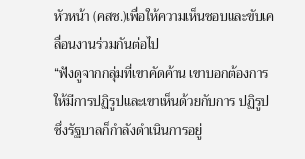หัวหน้า (คสช.)เพื่อให้ความเห็นชอบและขับเคลื่อนงานร่วมกันต่อไป
“ฟังดูจากกลุ่มที่เขาคัดค้าน เขาบอกต้องการให้มีการปฏิรูปและเขาเห็นด้วยกับการ ปฏิรูป ซึ่งรัฐบาลก็กำลังดำเนินการอยู่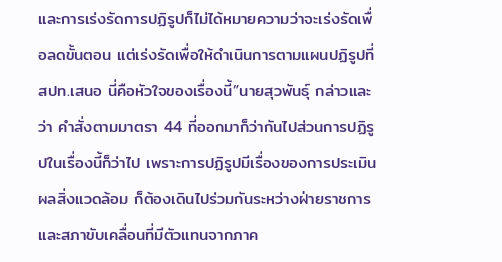และการเร่งรัดการปฏิรูปก็ไม่ได้หมายความว่าจะเร่งรัดเพื่อลดขั้นตอน แต่เร่งรัดเพื่อให้ดำเนินการตามแผนปฏิรูปที่สปท.เสนอ นี่คือหัวใจของเรื่องนี้”นายสุวพันธุ์ กล่าวและว่า คำสั่งตามมาตรา 44 ที่ออกมาก็ว่ากันไปส่วนการปฏิรูปในเรื่องนี้ก็ว่าไป เพราะการปฏิรูปมีเรื่องของการประเมินผลสิ่งแวดล้อม ก็ต้องเดินไปร่วมกันระหว่างฝ่ายราชการและสภาขับเคลื่อนที่มีตัวแทนจากภาค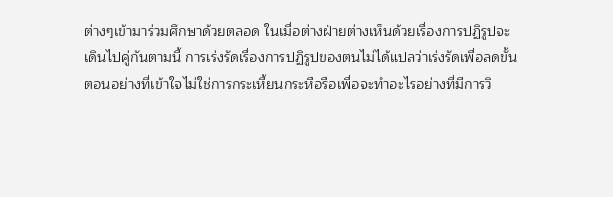ต่างๆเข้ามาร่วมศึกษาด้วยตลอด ในเมื่อต่างฝ่ายต่างเห็นด้วยเรื่องการปฏิรูปจะเดินไปคู่กันตามนี้ การเร่งรัดเรื่องการปฏิรูปของตนไม่ได้แปลว่าเร่งรัดเพื่อลดขั้นตอนอย่างที่เข้าใจไม่ใช่การกระเหี้ยนกระหือรือเพื่อจะทำอะไรอย่างที่มีการวิ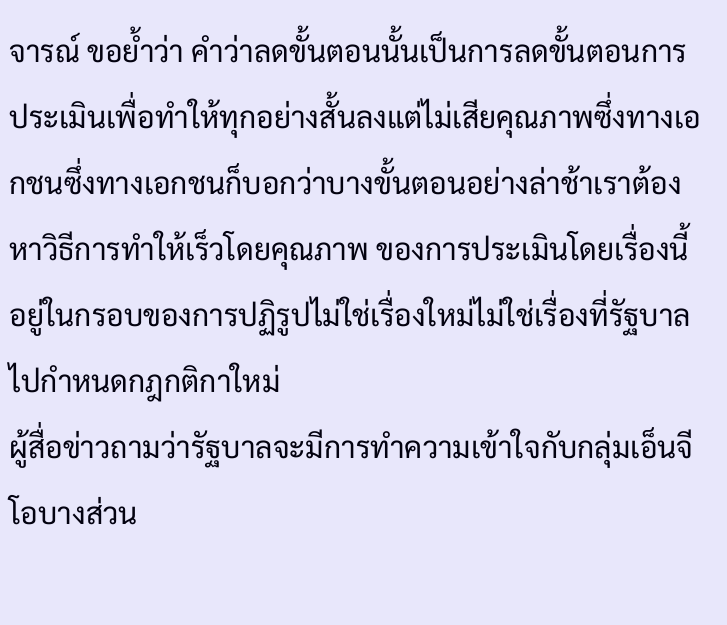จารณ์ ขอย้ำว่า คำว่าลดขั้นตอนนั้นเป็นการลดขั้นตอนการประเมินเพื่อทำให้ทุกอย่างสั้นลงแต่ไม่เสียคุณภาพซึ่งทางเอกชนซึ่งทางเอกชนก็บอกว่าบางขั้นตอนอย่างล่าช้าเราต้องหาวิธีการทำให้เร็วโดยคุณภาพ ของการประเมินโดยเรื่องนี้อยู่ในกรอบของการปฏิรูปไม่ใช่เรื่องใหม่ไม่ใช่เรื่องที่รัฐบาลไปกำหนดกฎกติกาใหม่
ผู้สื่อข่าวถามว่ารัฐบาลจะมีการทำความเข้าใจกับกลุ่มเอ็นจีโอบางส่วน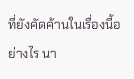ที่ยังคัดค้านในเรื่องนี้อย่างไร นา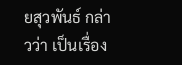ยสุวพันธ์ กล่าวว่า เป็นเรื่อง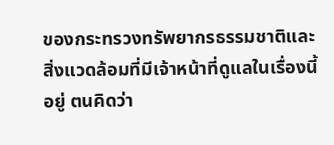ของกระทรวงทรัพยากรธรรมชาติและสิ่งแวดล้อมที่มีเจ้าหน้าที่ดูแลในเรื่องนี้อยู่ ตนคิดว่า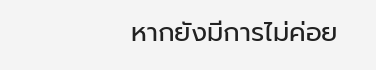หากยังมีการไม่ค่อย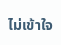ไม่เข้าใจ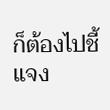ก็ต้องไปชี้แจง